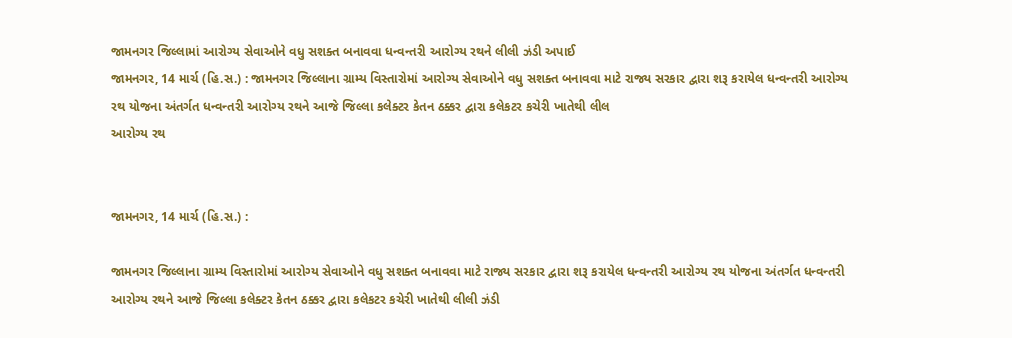જામનગર જિલ્લામાં આરોગ્ય સેવાઓને વધુ સશક્ત બનાવવા ધન્વન્તરી આરોગ્ય રથને લીલી ઝંડી અપાઈ
જામનગર, 14 માર્ચ (હિ.સ.) : જામનગર જિલ્લાના ગ્રામ્ય વિસ્તારોમાં આરોગ્ય સેવાઓને વધુ સશક્ત બનાવવા માટે રાજ્ય સરકાર દ્વારા શરૂ કરાયેલ ધન્વન્તરી આરોગ્ય રથ યોજના અંતર્ગત ધન્વન્તરી આરોગ્ય રથને આજે જિલ્લા કલેક્ટર કેતન ઠક્કર દ્વારા કલેકટર કચેરી ખાતેથી લીલ
આરોગ્ય રથ


જામનગર, 14 માર્ચ (હિ.સ.) :

જામનગર જિલ્લાના ગ્રામ્ય વિસ્તારોમાં આરોગ્ય સેવાઓને વધુ સશક્ત બનાવવા માટે રાજ્ય સરકાર દ્વારા શરૂ કરાયેલ ધન્વન્તરી આરોગ્ય રથ યોજના અંતર્ગત ધન્વન્તરી આરોગ્ય રથને આજે જિલ્લા કલેક્ટર કેતન ઠક્કર દ્વારા કલેકટર કચેરી ખાતેથી લીલી ઝંડી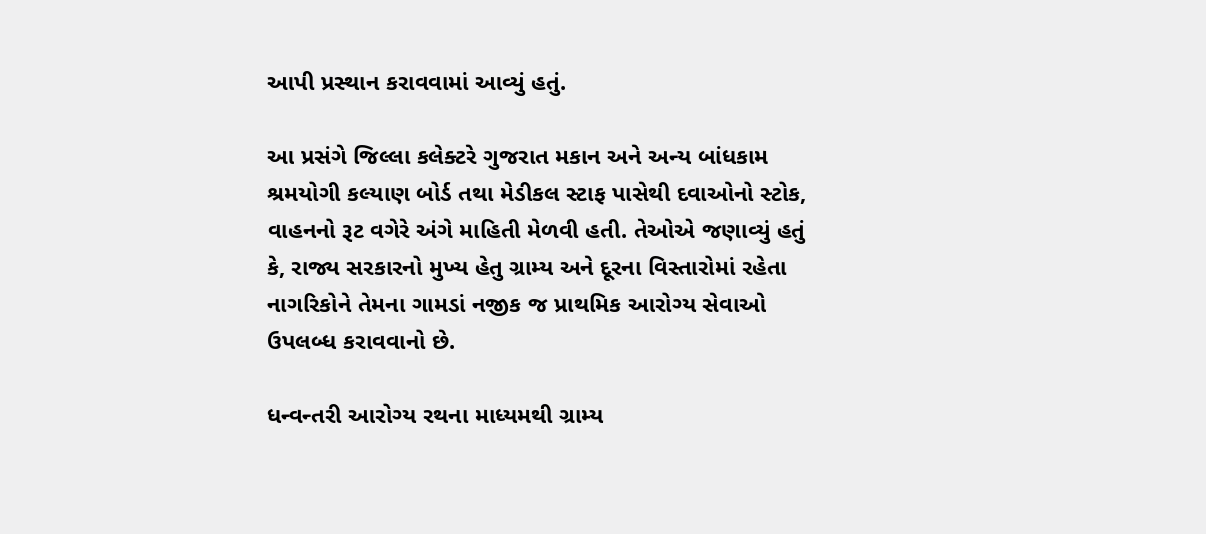આપી પ્રસ્થાન કરાવવામાં આવ્યું હતું.

આ પ્રસંગે જિલ્લા કલેક્ટરે ગુજરાત મકાન અને અન્ય બાંધકામ શ્રમયોગી કલ્યાણ બોર્ડ તથા મેડીકલ સ્ટાફ પાસેથી દવાઓનો સ્ટોક, વાહનનો રૂટ વગેરે અંગે માહિતી મેળવી હતી. તેઓએ જણાવ્યું હતું કે, રાજ્ય સરકારનો મુખ્ય હેતુ ગ્રામ્ય અને દૂરના વિસ્તારોમાં રહેતા નાગરિકોને તેમના ગામડાં નજીક જ પ્રાથમિક આરોગ્ય સેવાઓ ઉપલબ્ધ કરાવવાનો છે.

ધન્વન્તરી આરોગ્ય રથના માધ્યમથી ગ્રામ્ય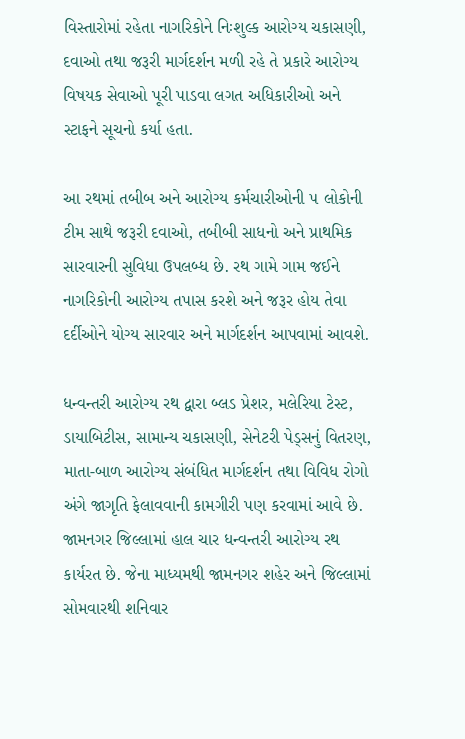વિસ્તારોમાં રહેતા નાગરિકોને નિઃશુલ્ક આરોગ્ય ચકાસણી, દવાઓ તથા જરૂરી માર્ગદર્શન મળી રહે તે પ્રકારે આરોગ્ય વિષયક સેવાઓ પૂરી પાડવા લગત અધિકારીઓ અને સ્ટાફને સૂચનો કર્યા હતા.

આ રથમાં તબીબ અને આરોગ્ય કર્મચારીઓની ૫ લોકોની ટીમ સાથે જરૂરી દવાઓ, તબીબી સાધનો અને પ્રાથમિક સારવારની સુવિધા ઉપલબ્ધ છે. રથ ગામે ગામ જઈને નાગરિકોની આરોગ્ય તપાસ કરશે અને જરૂર હોય તેવા દર્દીઓને યોગ્ય સારવાર અને માર્ગદર્શન આપવામાં આવશે.

ધન્વન્તરી આરોગ્ય રથ દ્વારા બ્લડ પ્રેશર, મલેરિયા ટેસ્ટ, ડાયાબિટીસ, સામાન્ય ચકાસણી, સેનેટરી પેડ્સનું વિતરણ, માતા-બાળ આરોગ્ય સંબંધિત માર્ગદર્શન તથા વિવિધ રોગો અંગે જાગૃતિ ફેલાવવાની કામગીરી પણ કરવામાં આવે છે. જામનગર જિલ્લામાં હાલ ચાર ધન્વન્તરી આરોગ્ય રથ કાર્યરત છે. જેના માધ્યમથી જામનગર શહેર અને જિલ્લામાં સોમવારથી શનિવાર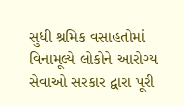સુધી શ્રમિક વસાહતોમાં વિનામૂલ્યે લોકોને આરોગ્ય સેવાઓ સરકાર દ્વારા પૂરી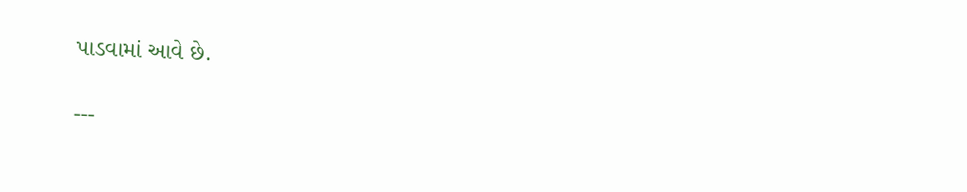પાડવામાં આવે છે.

---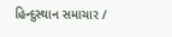હિન્દુસ્થાન સમાચાર /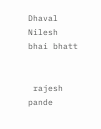Dhaval Nilesh bhai bhatt


 rajesh pande